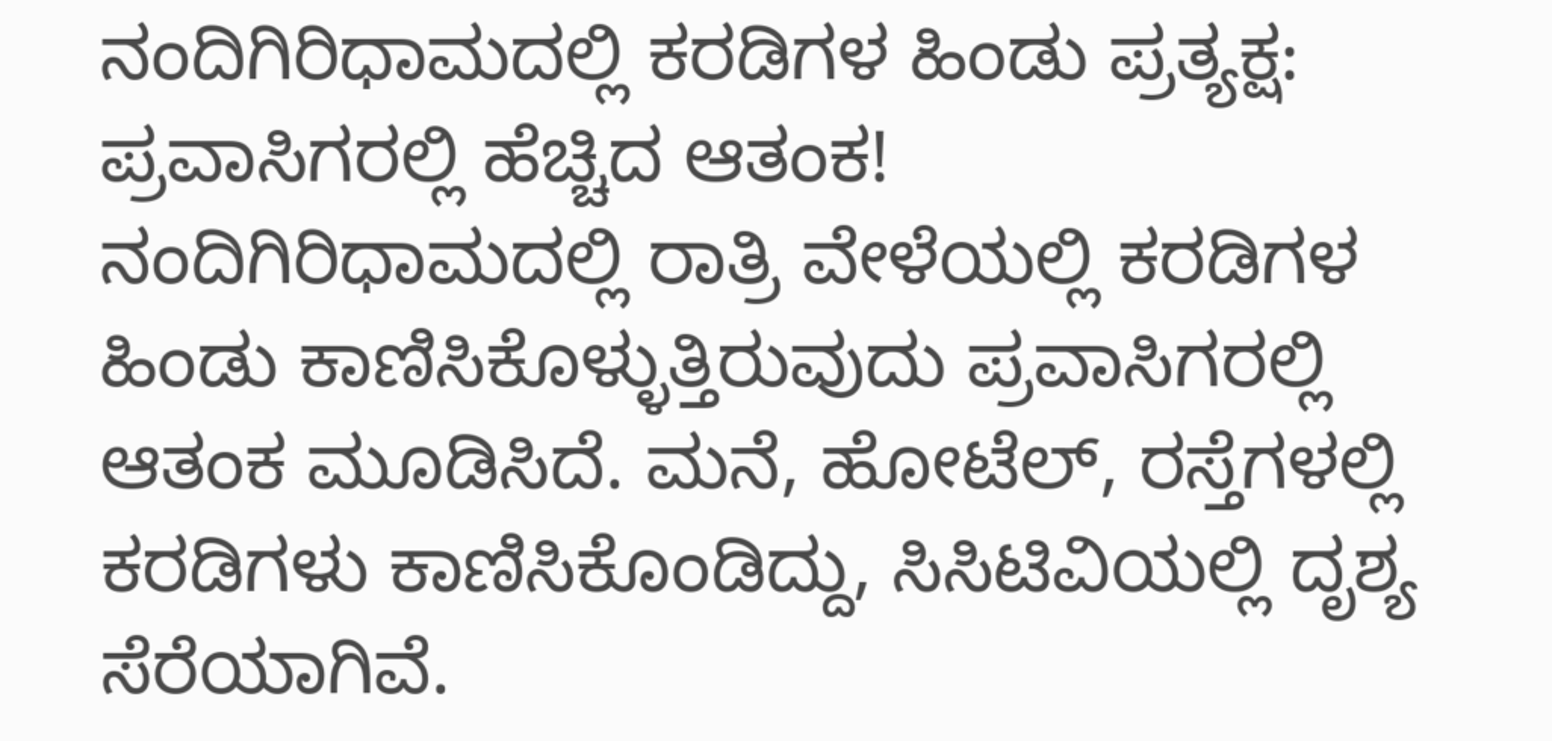ನಂದಿಗಿರಿಧಾಮದಲ್ಲಿ ಕರಡಿಗಳ ಹಿಂಡು ಪ್ರತ್ಯಕ್ಷ: ಪ್ರವಾಸಿಗರಲ್ಲಿ ಹೆಚ್ಚಿದ ಆತಂಕ!
ನಂದಿಗಿರಿಧಾಮದಲ್ಲಿ ರಾತ್ರಿ ವೇಳೆಯಲ್ಲಿ ಕರಡಿಗಳ ಹಿಂಡು ಕಾಣಿಸಿಕೊಳ್ಳುತ್ತಿರುವುದು ಪ್ರವಾಸಿಗರಲ್ಲಿ ಆತಂಕ ಮೂಡಿಸಿದೆ. ಮನೆ, ಹೋಟೆಲ್, ರಸ್ತೆಗಳಲ್ಲಿ ಕರಡಿಗಳು ಕಾಣಿಸಿಕೊಂಡಿದ್ದು, ಸಿಸಿಟಿವಿಯಲ್ಲಿ ದೃಶ್ಯ ಸೆರೆಯಾಗಿವೆ.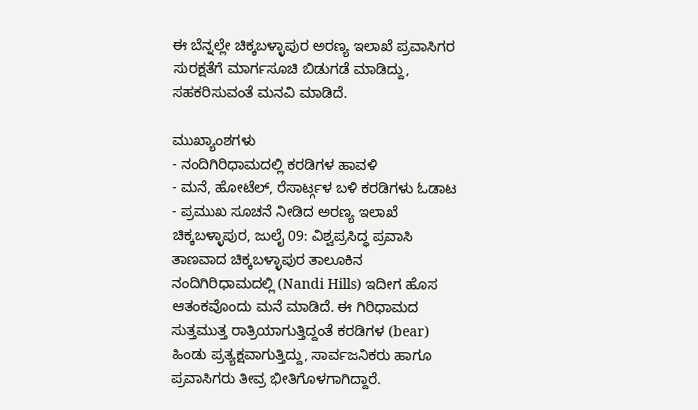ಈ ಬೆನ್ನಲ್ಲೇ ಚಿಕ್ಕಬಳ್ಳಾಪುರ ಅರಣ್ಯ ಇಲಾಖೆ ಪ್ರವಾಸಿಗರ ಸುರಕ್ಷತೆಗೆ ಮಾರ್ಗಸೂಚಿ ಬಿಡುಗಡೆ ಮಾಡಿದ್ದು, ಸಹಕರಿಸುವಂತೆ ಮನವಿ ಮಾಡಿದೆ.

ಮುಖ್ಯಾಂಶಗಳು
- ನಂದಿಗಿರಿಧಾಮದಲ್ಲಿ ಕರಡಿಗಳ ಹಾವಳಿ
- ಮನೆ, ಹೋಟೆಲ್, ರೆಸಾರ್ಟ್ಗಳ ಬಳಿ ಕರಡಿಗಳು ಓಡಾಟ
- ಪ್ರಮುಖ ಸೂಚನೆ ನೀಡಿದ ಅರಣ್ಯ ಇಲಾಖೆ
ಚಿಕ್ಕಬಳ್ಳಾಪುರ, ಜುಲೈ 09: ವಿಶ್ವಪ್ರಸಿದ್ಧ ಪ್ರವಾಸಿ ತಾಣವಾದ ಚಿಕ್ಕಬಳ್ಳಾಪುರ ತಾಲೂಕಿನ ನಂದಿಗಿರಿಧಾಮದಲ್ಲಿ (Nandi Hills) ಇದೀಗ ಹೊಸ ಆತಂಕವೊಂದು ಮನೆ ಮಾಡಿದೆ. ಈ ಗಿರಿಧಾಮದ ಸುತ್ತಮುತ್ತ ರಾತ್ರಿಯಾಗುತ್ತಿದ್ದಂತೆ ಕರಡಿಗಳ (bear) ಹಿಂಡು ಪ್ರತ್ಯಕ್ಷವಾಗುತ್ತಿದ್ದು, ಸಾರ್ವಜನಿಕರು ಹಾಗೂ ಪ್ರವಾಸಿಗರು ತೀವ್ರ ಭೀತಿಗೊಳಗಾಗಿದ್ದಾರೆ.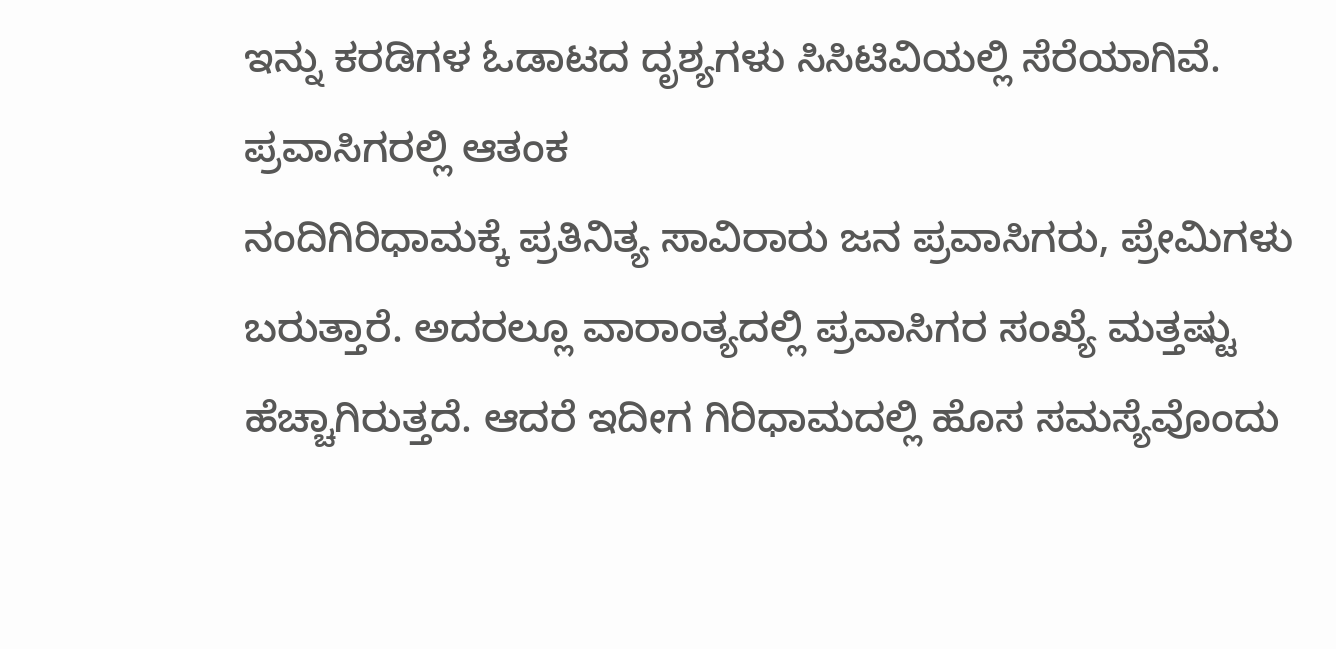ಇನ್ನು ಕರಡಿಗಳ ಓಡಾಟದ ದೃಶ್ಯಗಳು ಸಿಸಿಟಿವಿಯಲ್ಲಿ ಸೆರೆಯಾಗಿವೆ.
ಪ್ರವಾಸಿಗರಲ್ಲಿ ಆತಂಕ
ನಂದಿಗಿರಿಧಾಮಕ್ಕೆ ಪ್ರತಿನಿತ್ಯ ಸಾವಿರಾರು ಜನ ಪ್ರವಾಸಿಗರು, ಪ್ರೇಮಿಗಳು ಬರುತ್ತಾರೆ. ಅದರಲ್ಲೂ ವಾರಾಂತ್ಯದಲ್ಲಿ ಪ್ರವಾಸಿಗರ ಸಂಖ್ಯೆ ಮತ್ತಷ್ಟು ಹೆಚ್ಚಾಗಿರುತ್ತದೆ. ಆದರೆ ಇದೀಗ ಗಿರಿಧಾಮದಲ್ಲಿ ಹೊಸ ಸಮಸ್ಯೆವೊಂದು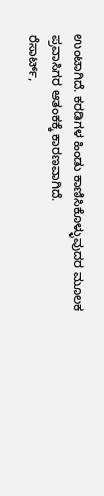ಉಂಟಾಗಿದೆ. ಕರಡಿಗಳ ಹಿಂಡು ಕಾಣಿಸಿಕೊಳ್ಳುವುದರ ಮೂಲಕ ಪ್ರವಾಸಿಗರ ಆತಂಕಕ್ಕೆ ಕಾರಣವಾಗಿದೆ.
ರೆಸಾರ್ಟ್,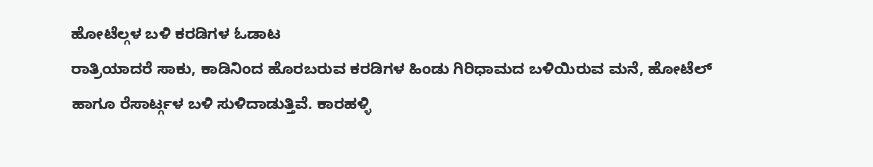ಹೋಟೆಲ್ಗಳ ಬಳಿ ಕರಡಿಗಳ ಓಡಾಟ
ರಾತ್ರಿಯಾದರೆ ಸಾಕು, ಕಾಡಿನಿಂದ ಹೊರಬರುವ ಕರಡಿಗಳ ಹಿಂಡು ಗಿರಿಧಾಮದ ಬಳಿಯಿರುವ ಮನೆ, ಹೋಟೆಲ್ ಹಾಗೂ ರೆಸಾರ್ಟ್ಗಳ ಬಳಿ ಸುಳಿದಾಡುತ್ತಿವೆ. ಕಾರಹಳ್ಳಿ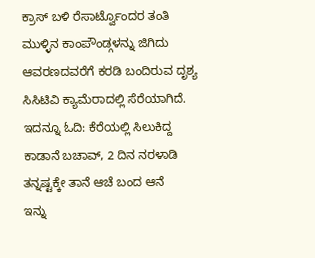ಕ್ರಾಸ್ ಬಳಿ ರೆಸಾರ್ಟ್ವೊಂದರ ತಂತಿ ಮುಳ್ಳಿನ ಕಾಂಪೌಂಡ್ಗಳನ್ನು ಜಿಗಿದು ಆವರಣದವರೆಗೆ ಕರಡಿ ಬಂದಿರುವ ದೃಶ್ಯ ಸಿಸಿಟಿವಿ ಕ್ಯಾಮೆರಾದಲ್ಲಿ ಸೆರೆಯಾಗಿದೆ.
ಇದನ್ನೂ ಓದಿ: ಕೆರೆಯಲ್ಲಿ ಸಿಲುಕಿದ್ದ ಕಾಡಾನೆ ಬಚಾವ್, 2 ದಿನ ನರಳಾಡಿ ತನ್ನಷ್ಟಕ್ಕೇ ತಾನೆ ಆಚೆ ಬಂದ ಆನೆ
ಇನ್ನು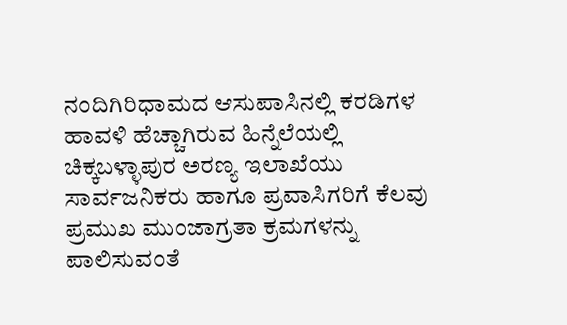ನಂದಿಗಿರಿಧಾಮದ ಆಸುಪಾಸಿನಲ್ಲಿ ಕರಡಿಗಳ ಹಾವಳಿ ಹೆಚ್ಚಾಗಿರುವ ಹಿನ್ನೆಲೆಯಲ್ಲಿ ಚಿಕ್ಕಬಳ್ಳಾಪುರ ಅರಣ್ಯ ಇಲಾಖೆಯು ಸಾರ್ವಜನಿಕರು ಹಾಗೂ ಪ್ರವಾಸಿಗರಿಗೆ ಕೆಲವು ಪ್ರಮುಖ ಮುಂಜಾಗ್ರತಾ ಕ್ರಮಗಳನ್ನು ಪಾಲಿಸುವಂತೆ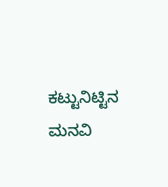ಕಟ್ಟುನಿಟ್ಟಿನ ಮನವಿ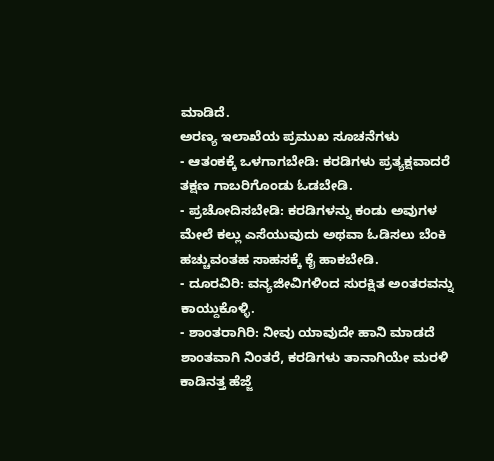ಮಾಡಿದೆ.
ಅರಣ್ಯ ಇಲಾಖೆಯ ಪ್ರಮುಖ ಸೂಚನೆಗಳು
- ಆತಂಕಕ್ಕೆ ಒಳಗಾಗಬೇಡಿ: ಕರಡಿಗಳು ಪ್ರತ್ಯಕ್ಷವಾದರೆ ತಕ್ಷಣ ಗಾಬರಿಗೊಂಡು ಓಡಬೇಡಿ.
- ಪ್ರಚೋದಿಸಬೇಡಿ: ಕರಡಿಗಳನ್ನು ಕಂಡು ಅವುಗಳ ಮೇಲೆ ಕಲ್ಲು ಎಸೆಯುವುದು ಅಥವಾ ಓಡಿಸಲು ಬೆಂಕಿ ಹಚ್ಚುವಂತಹ ಸಾಹಸಕ್ಕೆ ಕೈ ಹಾಕಬೇಡಿ.
- ದೂರವಿರಿ: ವನ್ಯಜೀವಿಗಳಿಂದ ಸುರಕ್ಷಿತ ಅಂತರವನ್ನು ಕಾಯ್ದುಕೊಳ್ಳಿ.
- ಶಾಂತರಾಗಿರಿ: ನೀವು ಯಾವುದೇ ಹಾನಿ ಮಾಡದೆ ಶಾಂತವಾಗಿ ನಿಂತರೆ, ಕರಡಿಗಳು ತಾನಾಗಿಯೇ ಮರಳಿ ಕಾಡಿನತ್ತ ಹೆಜ್ಜೆ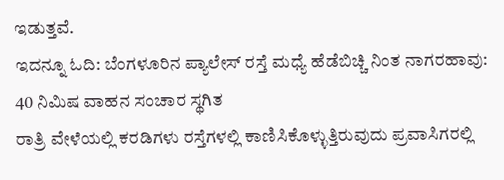ಇಡುತ್ತವೆ.
ಇದನ್ನೂ ಓದಿ: ಬೆಂಗಳೂರಿನ ಪ್ಯಾಲೇಸ್ ರಸ್ತೆ ಮಧ್ಯೆ ಹೆಡೆಬಿಚ್ಚಿ ನಿಂತ ನಾಗರಹಾವು: 40 ನಿಮಿಷ ವಾಹನ ಸಂಚಾರ ಸ್ಥಗಿತ
ರಾತ್ರಿ ವೇಳೆಯಲ್ಲಿ ಕರಡಿಗಳು ರಸ್ತೆಗಳಲ್ಲಿ ಕಾಣಿಸಿಕೊಳ್ಳುತ್ತಿರುವುದು ಪ್ರವಾಸಿಗರಲ್ಲಿ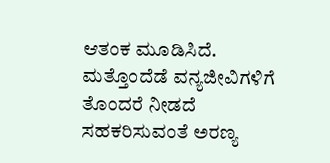ಆತಂಕ ಮೂಡಿಸಿದೆ. ಮತ್ತೊಂದೆಡೆ ವನ್ಯಜೀವಿಗಳಿಗೆ ತೊಂದರೆ ನೀಡದೆ ಸಹಕರಿಸುವಂತೆ ಅರಣ್ಯ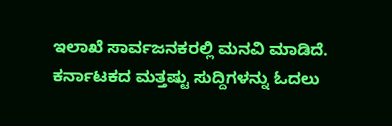ಇಲಾಖೆ ಸಾರ್ವಜನಕರಲ್ಲಿ ಮನವಿ ಮಾಡಿದೆ.
ಕರ್ನಾಟಕದ ಮತ್ತಷ್ಟು ಸುದ್ದಿಗಳನ್ನು ಓದಲು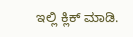ಇಲ್ಲಿ ಕ್ಲಿಕ್ ಮಾಡಿ.